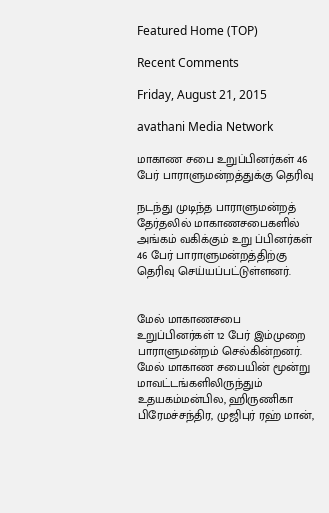Featured Home (TOP)

Recent Comments

Friday, August 21, 2015

avathani Media Network

மாகாண சபை உறுப்பினர்கள் 46 பேர் பாராளுமன்றத்துக்கு தெரிவு

நடந்து முடிந்த பாராளுமன்றத் தேர்தலில் மாகாணசபைகளில் அங்கம் வகிக்கும் உறு ப்பினர்கள் 46 பேர் பாராளுமன்றத்திற்கு தெரிவு செய்யப்பட்டுள்ளனர்.


மேல் மாகாணசபை உறுப்பினர்கள் 12 பேர் இம்முறை பாராளுமன்றம் செல்கின்றனர். மேல் மாகாண சபையின் மூன்று மாவட்டங்களிலிருந்தும் உதயகம்மன்பில, ஹிருணிகா பிரேமச்சந்திர, முஜிபுர் ரஹ் மான்,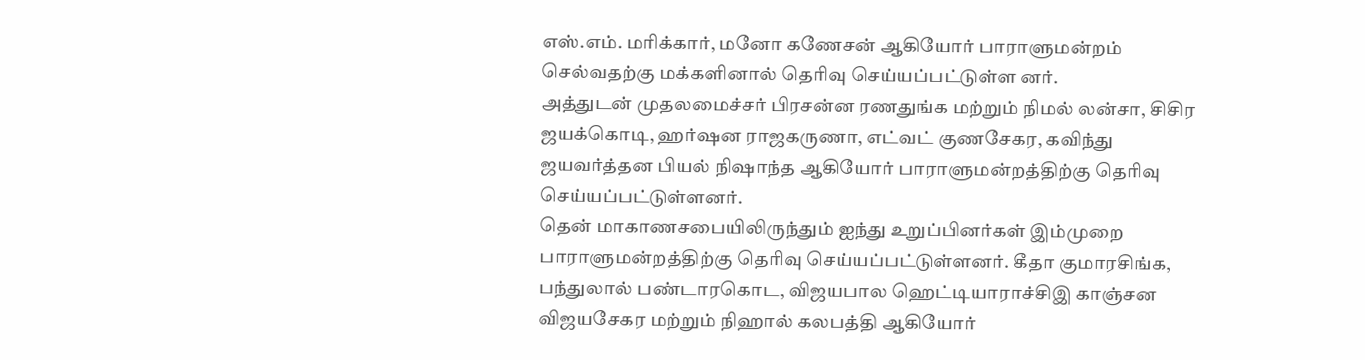எஸ்.எம். மரிக்கார், மனோ கணேசன் ஆகியோர் பாராளுமன்றம் செல்வதற்கு மக்களினால் தெரிவு செய்யப்பட்டுள்ள னர்.
அத்துடன் முதலமைச்சர் பிரசன்ன ரணதுங்க மற்றும் நிமல் லன்சா, சிசிர ஜயக்கொடி, ஹர்ஷன ராஜகருணா, எட்வட் குணசேகர, கவிந்து ஜயவர்த்தன பியல் நிஷாந்த ஆகியோர் பாராளுமன்றத்திற்கு தெரிவு செய்யப்பட்டுள்ளனர்.
தென் மாகாணசபையிலிருந்தும் ஐந்து உறுப்பினர்கள் இம்முறை பாராளுமன்றத்திற்கு தெரிவு செய்யப்பட்டுள்ளனர். கீதா குமாரசிங்க, பந்துலால் பண்டாரகொட, விஜயபால ஹெட்டியாராச்சிஇ காஞ்சன விஜயசேகர மற்றும் நிஹால் கலபத்தி ஆகியோர்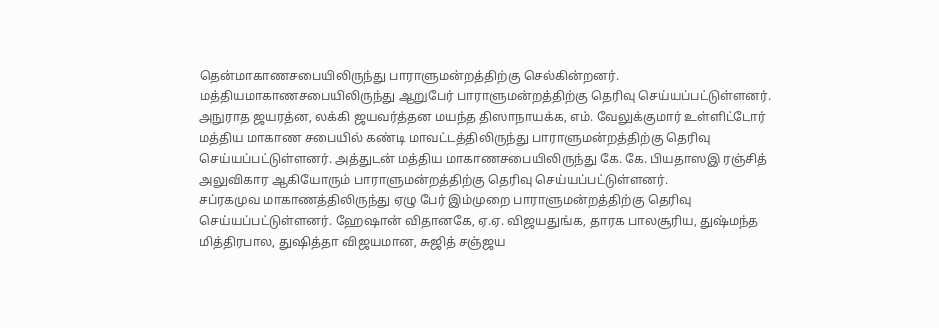தென்மாகாணசபையிலிருந்து பாராளுமன்றத்திற்கு செல்கின்றனர்.
மத்தியமாகாணசபையிலிருந்து ஆறுபேர் பாராளுமன்றத்திற்கு தெரிவு செய்யப்பட்டுள்ளனர். அநுராத ஜயரத்ன, லக்கி ஜயவர்த்தன மயந்த திஸாநாயக்க, எம். வேலுக்குமார் உள்ளிட்டோர் மத்திய மாகாண சபையில் கண்டி மாவட்டத்திலிருந்து பாராளுமன்றத்திற்கு தெரிவு செய்யப்பட்டுள்ளனர். அத்துடன் மத்திய மாகாணசபையிலிருந்து கே. கே. பியதாஸஇ ரஞ்சித் அலுவிகார ஆகியோரும் பாராளுமன்றத்திற்கு தெரிவு செய்யப்பட்டுள்ளனர்.
சப்ரகமுவ மாகாணத்திலிருந்து ஏழு பேர் இம்முறை பாராளுமன்றத்திற்கு தெரிவு செய்யப்பட்டுள்ளனர். ஹேஷான் விதானகே, ஏ.ஏ. விஜயதுங்க, தாரக பாலசூரிய, துஷ்மந்த மித்திரபால, துஷித்தா விஜயமான, சுஜித் சஞ்ஜய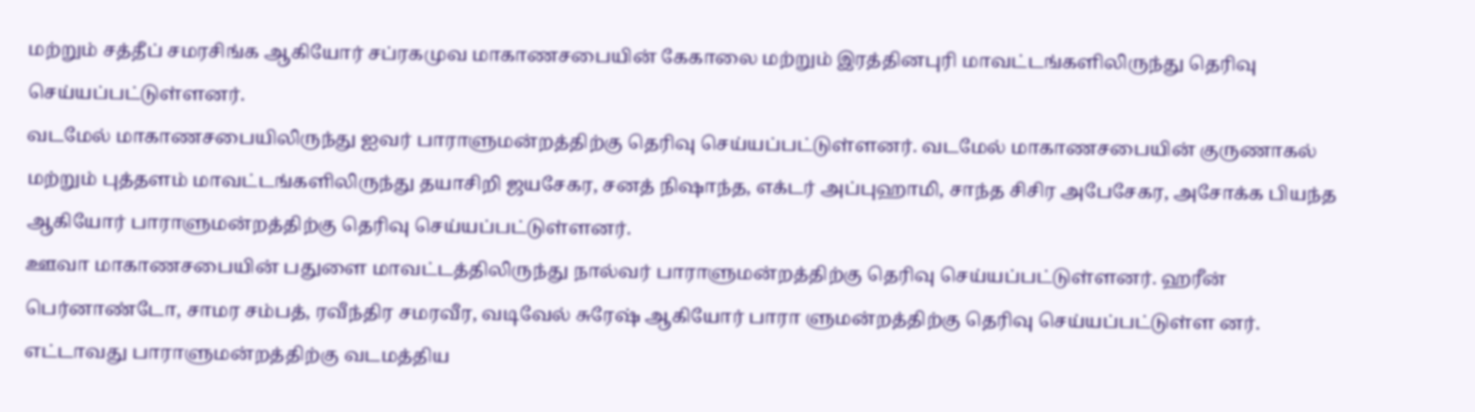மற்றும் சத்தீப் சமரசிங்க ஆகியோர் சப்ரகமுவ மாகாணசபையின் கேகாலை மற்றும் இரத்தினபுரி மாவட்டங்களிலிருந்து தெரிவு செய்யப்பட்டுள்ளனர்.
வடமேல் மாகாணசபையிலிருந்து ஐவர் பாராளுமன்றத்திற்கு தெரிவு செய்யப்பட்டுள்ளனர். வடமேல் மாகாணசபையின் குருணாகல் மற்றும் புத்தளம் மாவட்டங்களிலிருந்து தயாசிறி ஜயசேகர, சனத் நிஷாந்த, எக்டர் அப்புஹாமி, சாந்த சிசிர அபேசேகர, அசோக்க பியந்த ஆகியோர் பாராளுமன்றத்திற்கு தெரிவு செய்யப்பட்டுள்ளனர்.
ஊவா மாகாணசபையின் பதுளை மாவட்டத்திலிருந்து நால்வர் பாராளுமன்றத்திற்கு தெரிவு செய்யப்பட்டுள்ளனர். ஹரீன் பெர்னாண்டோ, சாமர சம்பத், ரவீந்திர சமரவீர, வடிவேல் சுரேஷ் ஆகியோர் பாரா ளுமன்றத்திற்கு தெரிவு செய்யப்பட்டுள்ள னர்.
எட்டாவது பாராளுமன்றத்திற்கு வடமத்திய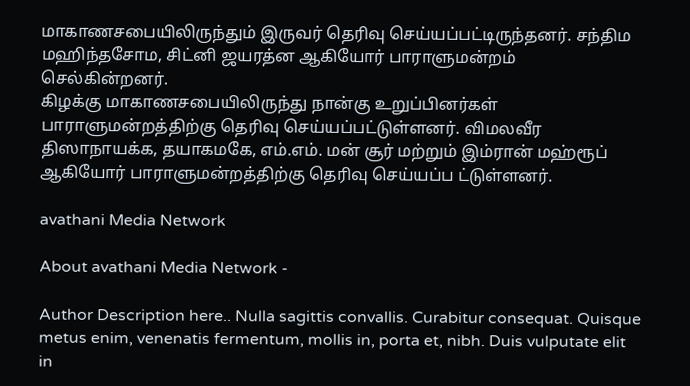மாகாணசபையிலிருந்தும் இருவர் தெரிவு செய்யப்பட்டிருந்தனர். சந்திம மஹிந்தசோம, சிட்னி ஜயரத்ன ஆகியோர் பாராளுமன்றம் செல்கின்றனர்.
கிழக்கு மாகாணசபையிலிருந்து நான்கு உறுப்பினர்கள் பாராளுமன்றத்திற்கு தெரிவு செய்யப்பட்டுள்ளனர். விமலவீர திஸாநாயக்க, தயாகமகே, எம்.எம். மன் சூர் மற்றும் இம்ரான் மஹ்ரூப் ஆகியோர் பாராளுமன்றத்திற்கு தெரிவு செய்யப்ப ட்டுள்ளனர்.

avathani Media Network

About avathani Media Network -

Author Description here.. Nulla sagittis convallis. Curabitur consequat. Quisque metus enim, venenatis fermentum, mollis in, porta et, nibh. Duis vulputate elit in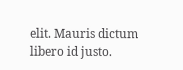elit. Mauris dictum libero id justo.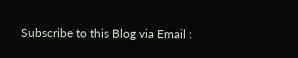Subscribe to this Blog via Email :